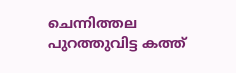ചെന്നിത്തല പുറത്തുവിട്ട കത്ത്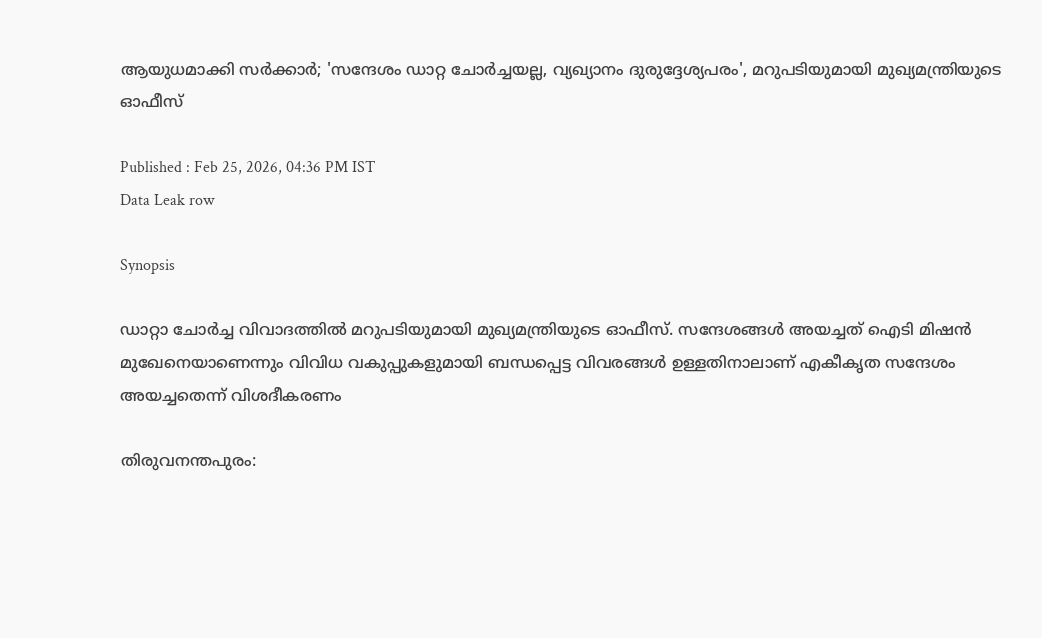ആയുധമാക്കി സര്‍ക്കാര്‍; 'സന്ദേശം ഡാറ്റ ചോര്‍ച്ചയല്ല, വ്യഖ്യാനം ദുരുദ്ദേശ്യപരം', മറുപടിയുമായി മുഖ്യമന്ത്രിയുടെ ഓഫീസ്

Published : Feb 25, 2026, 04:36 PM IST
Data Leak row

Synopsis

ഡാറ്റാ ചോര്‍ച്ച വിവാദത്തില്‍ മറുപടിയുമായി മുഖ്യമന്ത്രിയുടെ ഓഫീസ്. സന്ദേശങ്ങള്‍ അയച്ചത് ഐടി മിഷൻ മുഖേനെയാണെന്നും വിവിധ വകുപ്പുകളുമായി ബന്ധപ്പെട്ട വിവരങ്ങള്‍ ഉള്ളതിനാലാണ് എകീകൃത സന്ദേശം അയച്ചതെന്ന് വിശദീകരണം

തിരുവനന്തപുരം: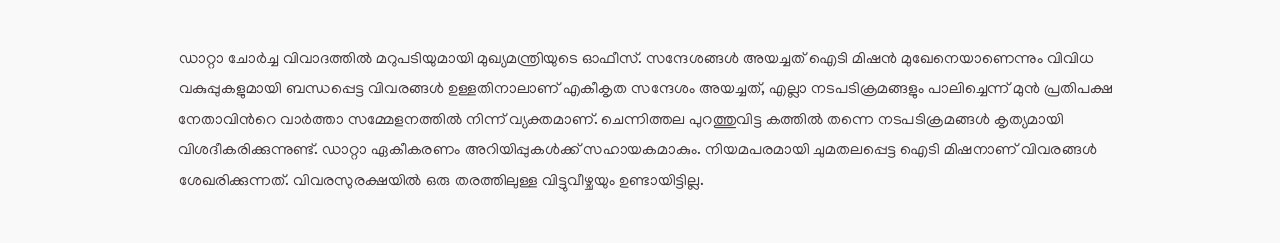ഡാറ്റാ ചോര്‍ച്ച വിവാദത്തില്‍ മറുപടിയുമായി മുഖ്യമന്ത്രിയുടെ ഓഫീസ്. സന്ദേശങ്ങള്‍ അയച്ചത് ഐടി മിഷൻ മുഖേനെയാണെന്നും വിവിധ വകുപ്പുകളുമായി ബന്ധപ്പെട്ട വിവരങ്ങള്‍ ഉള്ളതിനാലാണ് എകീകൃത സന്ദേശം അയച്ചത്, എല്ലാ നടപടിക്രമങ്ങളും പാലിച്ചെന്ന് മുന്‍ പ്രതിപക്ഷ നേതാവിന്‍റെ വാര്‍ത്താ സമ്മേളനത്തിൽ നിന്ന് വ്യക്തമാണ്. ചെന്നിത്തല പുറത്തുവിട്ട കത്തിൽ തന്നെ നടപടിക്രമങ്ങള്‍ കൃത്യമായി വിശദീകരിക്കുന്നുണ്ട്. ഡാറ്റാ ഏകീകരണം അറിയിപ്പുകള്‍ക്ക് സഹായകമാകും. നിയമപരമായി ചുമതലപ്പെട്ട ഐടി മിഷനാണ് വിവരങ്ങള്‍ ശേഖരിക്കുന്നത്. വിവരസുരക്ഷയിൽ ഒരു തരത്തിലുള്ള വിട്ടുവീഴ്ചയും ഉണ്ടായിട്ടില്ല.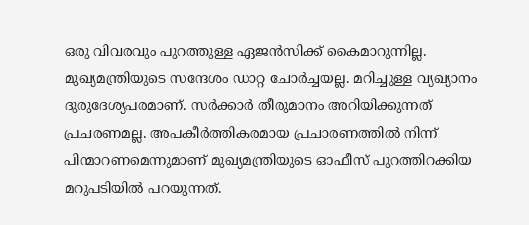ഒരു വിവരവും പുറത്തുള്ള ഏജന്‍സിക്ക് കൈമാറുന്നില്ല. മുഖ്യമന്ത്രിയുടെ സന്ദേശം ഡാറ്റ ചോര്‍ച്ചയല്ല. മറിച്ചുള്ള വ്യഖ്യാനം ദുരുദേശ്യപരമാണ്. സര്‍ക്കാര്‍ തീരുമാനം അറിയിക്കുന്നത് പ്രചരണമല്ല. അപകീര്‍ത്തികരമായ പ്രചാരണത്തിൽ നിന്ന് പിന്മാറണമെന്നുമാണ് മുഖ്യമന്ത്രിയുടെ ഓഫീസ് പുറത്തിറക്കിയ മറുപടിയില്‍ പറയുന്നത്.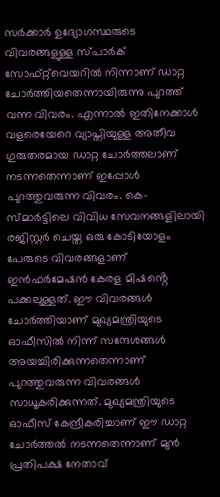സർക്കാർ ഉദ്യോഗസ്ഥരുടെ വിവരങ്ങളുള്ള സ്‌പാർക് സോഫ്റ്റ്‌വെയറിൽ നിന്നാണ് ഡാറ്റ ചോർത്തിയതെന്നായിരുന്നു പുറത്ത് വന്ന വിവരം. എന്നാൽ ഇതിനേക്കാൾ വളരെയേറെ വ്യാപ്തിയുള്ള അതീവ ഗുരുതരമായ ഡാറ്റ ചോർത്തലാണ് നടന്നതെന്നാണ് ഇപ്പോൾ പുറത്തുവരുന്ന വിവരം. കെ-സ്മാർട്ടിലെ വിവിധ സേവനങ്ങളിലായി രജിസ്റ്റർ ചെയ്ത ഒരു കോടിയോളം പേരുടെ വിവരങ്ങളാണ് ഇൻഫർമേഷൻ കേരള മിഷൻ്റെ പക്കലുള്ളത്. ഈ വിവരങ്ങൾ ചോർത്തിയാണ് മുഖ്യമന്ത്രിയുടെ ഓഫീസിൽ നിന്ന് സന്ദേശങ്ങൾ അയച്ചിരിക്കുന്നതെന്നാണ് പുറത്തുവരുന്ന വിവരങ്ങൾ സാധൂകരിക്കുന്നത്. മുഖ്യമന്ത്രിയുടെ ഓഫീസ് കേന്ദ്രീകരിച്ചാണ് ഈ ഡാറ്റ ചോർത്തൽ നടന്നതെന്നാണ് മുൻ പ്രതിപക്ഷ നേതാവ്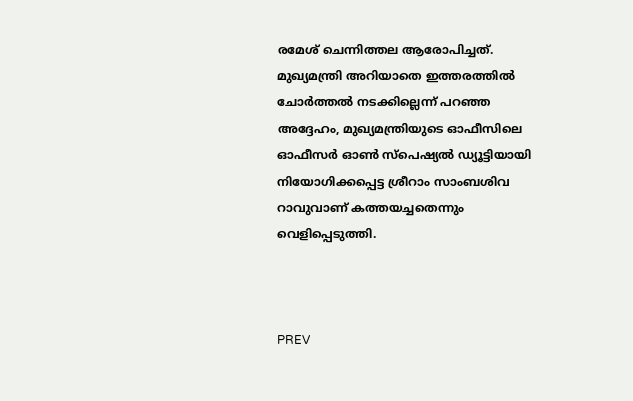രമേശ് ചെന്നിത്തല ആരോപിച്ചത്. മുഖ്യമന്ത്രി അറിയാതെ ഇത്തരത്തിൽ ചോർത്തൽ നടക്കില്ലെന്ന് പറഞ്ഞ അദ്ദേഹം, മുഖ്യമന്ത്രിയുടെ ഓഫീസിലെ ഓഫീസര്‍ ഓണ്‍ സ്പെഷ്യൽ ഡ്യൂട്ടിയായി നിയോഗിക്കപ്പെട്ട ശ്രീറാം സാംബശിവ റാവുവാണ് കത്തയച്ചതെന്നും വെളിപ്പെടുത്തി.



PREV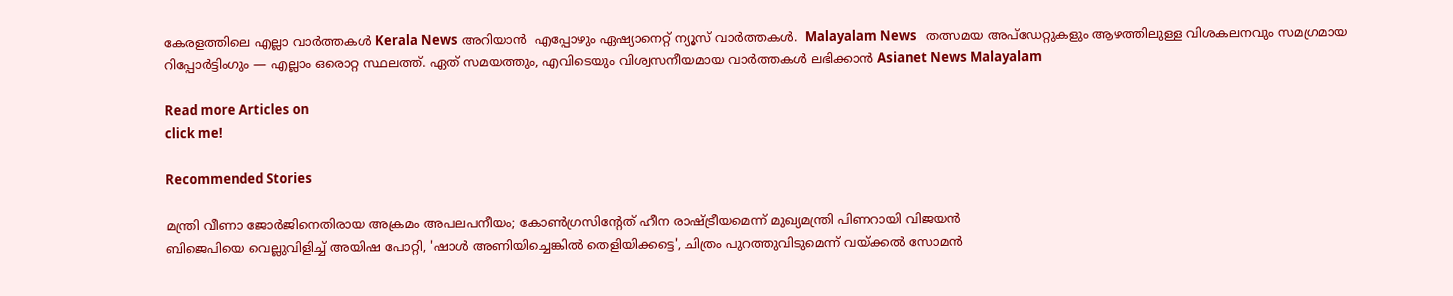കേരളത്തിലെ എല്ലാ വാർത്തകൾ Kerala News അറിയാൻ  എപ്പോഴും ഏഷ്യാനെറ്റ് ന്യൂസ് വാർത്തകൾ.  Malayalam News   തത്സമയ അപ്‌ഡേറ്റുകളും ആഴത്തിലുള്ള വിശകലനവും സമഗ്രമായ റിപ്പോർട്ടിംഗും — എല്ലാം ഒരൊറ്റ സ്ഥലത്ത്. ഏത് സമയത്തും, എവിടെയും വിശ്വസനീയമായ വാർത്തകൾ ലഭിക്കാൻ Asianet News Malayalam

Read more Articles on
click me!

Recommended Stories

മന്ത്രി വീണാ ജോര്‍ജിനെതിരായ അക്രമം അപലപനീയം; കോൺഗ്രസിന്റേത് ഹീന രാഷ്ട്രീയമെന്ന് മുഖ്യമന്ത്രി പിണറായി വിജയൻ
ബിജെപിയെ വെല്ലുവിളിച്ച് അയിഷ പോറ്റി, 'ഷാൾ അണിയിച്ചെങ്കിൽ തെളിയിക്കട്ടെ', ചിത്രം പുറത്തുവിടുമെന്ന് വയ്ക്കൽ സോമൻ